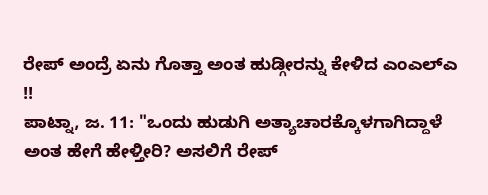ರೇಪ್ ಅಂದ್ರೆ ಏನು ಗೊತ್ತಾ ಅಂತ ಹುಡ್ಗೀರನ್ನು ಕೇಳಿದ ಎಂಎಲ್ಎ !!
ಪಾಟ್ನಾ, ಜ. 11: "ಒಂದು ಹುಡುಗಿ ಅತ್ಯಾಚಾರಕ್ಕೊಳಗಾಗಿದ್ದಾಳೆ ಅಂತ ಹೇಗೆ ಹೇಳ್ತೀರಿ? ಅಸಲಿಗೆ ರೇಪ್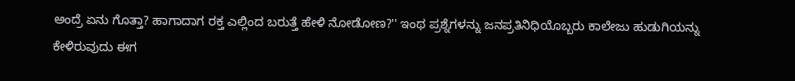ಅಂದ್ರೆ ಏನು ಗೊತ್ತಾ? ಹಾಗಾದಾಗ ರಕ್ತ ಎಲ್ಲಿಂದ ಬರುತ್ತೆ ಹೇಳಿ ನೋಡೋಣ?'' ಇಂಥ ಪ್ರಶ್ನೆಗಳನ್ನು ಜನಪ್ರತಿನಿಧಿಯೊಬ್ಬರು ಕಾಲೇಜು ಹುಡುಗಿಯನ್ನು ಕೇಳಿರುವುದು ಈಗ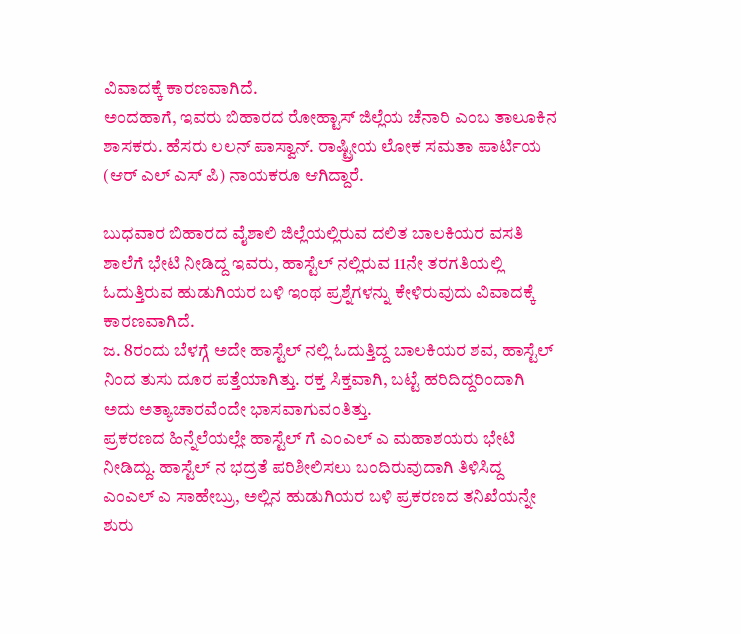ವಿವಾದಕ್ಕೆ ಕಾರಣವಾಗಿದೆ.
ಅಂದಹಾಗೆ, ಇವರು ಬಿಹಾರದ ರೋಹ್ಟಾಸ್ ಜಿಲ್ಲೆಯ ಚೆನಾರಿ ಎಂಬ ತಾಲೂಕಿನ ಶಾಸಕರು. ಹೆಸರು ಲಲನ್ ಪಾಸ್ವಾನ್. ರಾಷ್ಟ್ರೀಯ ಲೋಕ ಸಮತಾ ಪಾರ್ಟಿಯ (ಆರ್ ಎಲ್ ಎಸ್ ಪಿ) ನಾಯಕರೂ ಆಗಿದ್ದಾರೆ.

ಬುಧವಾರ ಬಿಹಾರದ ವೈಶಾಲಿ ಜಿಲ್ಲೆಯಲ್ಲಿರುವ ದಲಿತ ಬಾಲಕಿಯರ ವಸತಿ ಶಾಲೆಗೆ ಭೇಟಿ ನೀಡಿದ್ದ ಇವರು, ಹಾಸ್ಟೆಲ್ ನಲ್ಲಿರುವ 11ನೇ ತರಗತಿಯಲ್ಲಿ ಓದುತ್ತಿರುವ ಹುಡುಗಿಯರ ಬಳಿ ಇಂಥ ಪ್ರಶ್ನೆಗಳನ್ನು ಕೇಳಿರುವುದು ವಿವಾದಕ್ಕೆ ಕಾರಣವಾಗಿದೆ.
ಜ. 8ರಂದು ಬೆಳಗ್ಗೆ ಅದೇ ಹಾಸ್ಟೆಲ್ ನಲ್ಲಿ ಓದುತ್ತಿದ್ದ ಬಾಲಕಿಯರ ಶವ, ಹಾಸ್ಟೆಲ್ ನಿಂದ ತುಸು ದೂರ ಪತ್ತೆಯಾಗಿತ್ತು. ರಕ್ತ ಸಿಕ್ತವಾಗಿ, ಬಟ್ಟೆ ಹರಿದಿದ್ದರಿಂದಾಗಿ ಅದು ಅತ್ಯಾಚಾರವೆಂದೇ ಭಾಸವಾಗುವಂತಿತ್ತು.
ಪ್ರಕರಣದ ಹಿನ್ನೆಲೆಯಲ್ಲೇ ಹಾಸ್ಟೆಲ್ ಗೆ ಎಂಎಲ್ ಎ ಮಹಾಶಯರು ಭೇಟಿ ನೀಡಿದ್ದು. ಹಾಸ್ಟೆಲ್ ನ ಭದ್ರತೆ ಪರಿಶೀಲಿಸಲು ಬಂದಿರುವುದಾಗಿ ತಿಳಿಸಿದ್ದ ಎಂಎಲ್ ಎ ಸಾಹೇಬ್ರು, ಅಲ್ಲಿನ ಹುಡುಗಿಯರ ಬಳಿ ಪ್ರಕರಣದ ತನಿಖೆಯನ್ನೇ ಶುರು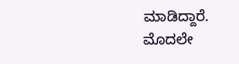ಮಾಡಿದ್ದಾರೆ.
ಮೊದಲೇ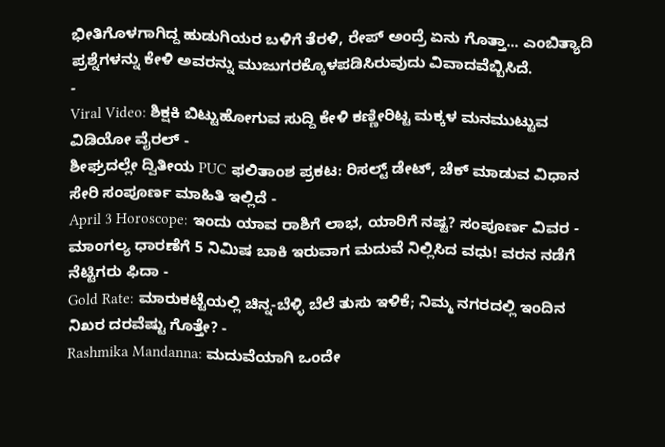ಭೀತಿಗೊಳಗಾಗಿದ್ದ ಹುಡುಗಿಯರ ಬಳಿಗೆ ತೆರಳಿ, ರೇಪ್ ಅಂದ್ರೆ ಏನು ಗೊತ್ತಾ... ಎಂಬಿತ್ಯಾದಿ ಪ್ರಶ್ನೆಗಳನ್ನು ಕೇಳಿ ಅವರನ್ನು ಮುಜುಗರಕ್ಕೊಳಪಡಿಸಿರುವುದು ವಿವಾದವೆಬ್ಬಿಸಿದೆ.
-
Viral Video: ಶಿಕ್ಷಕಿ ಬಿಟ್ಟುಹೋಗುವ ಸುದ್ದಿ ಕೇಳಿ ಕಣ್ಣೀರಿಟ್ಟ ಮಕ್ಕಳ ಮನಮುಟ್ಟುವ ವಿಡಿಯೋ ವೈರಲ್ -
ಶೀಘ್ರದಲ್ಲೇ ದ್ವಿತೀಯ PUC ಫಲಿತಾಂಶ ಪ್ರಕಟ: ರಿಸಲ್ಟ್ ಡೇಟ್, ಚೆಕ್ ಮಾಡುವ ವಿಧಾನ ಸೇರಿ ಸಂಪೂರ್ಣ ಮಾಹಿತಿ ಇಲ್ಲಿದೆ -
April 3 Horoscope: ಇಂದು ಯಾವ ರಾಶಿಗೆ ಲಾಭ, ಯಾರಿಗೆ ನಷ್ಟ? ಸಂಪೂರ್ಣ ವಿವರ -
ಮಾಂಗಲ್ಯ ಧಾರಣೆಗೆ 5 ನಿಮಿಷ ಬಾಕಿ ಇರುವಾಗ ಮದುವೆ ನಿಲ್ಲಿಸಿದ ವಧು! ವರನ ನಡೆಗೆ ನೆಟ್ಟಿಗರು ಫಿದಾ -
Gold Rate: ಮಾರುಕಟ್ಟೆಯಲ್ಲಿ ಚಿನ್ನ-ಬೆಳ್ಳಿ ಬೆಲೆ ತುಸು ಇಳಿಕೆ; ನಿಮ್ಮ ನಗರದಲ್ಲಿ ಇಂದಿನ ನಿಖರ ದರವೆಷ್ಟು ಗೊತ್ತೇ? -
Rashmika Mandanna: ಮದುವೆಯಾಗಿ ಒಂದೇ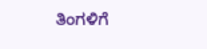ತಿಂಗಳಿಗೆ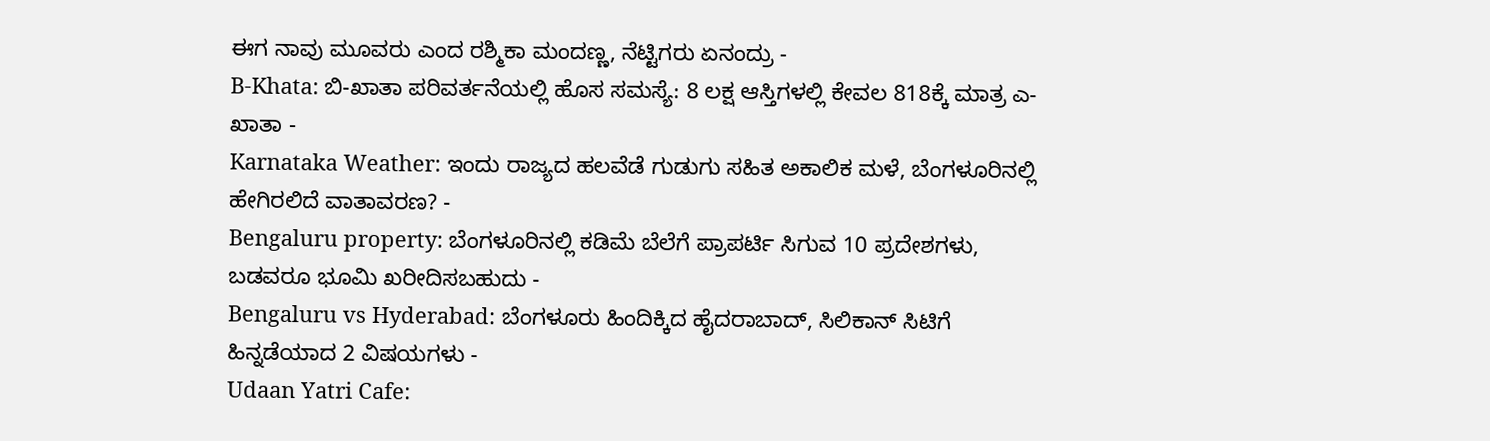ಈಗ ನಾವು ಮೂವರು ಎಂದ ರಶ್ಮಿಕಾ ಮಂದಣ್ಣ, ನೆಟ್ಟಿಗರು ಏನಂದ್ರು -
B-Khata: ಬಿ-ಖಾತಾ ಪರಿವರ್ತನೆಯಲ್ಲಿ ಹೊಸ ಸಮಸ್ಯೆ: 8 ಲಕ್ಷ ಆಸ್ತಿಗಳಲ್ಲಿ ಕೇವಲ 818ಕ್ಕೆ ಮಾತ್ರ ಎ-ಖಾತಾ -
Karnataka Weather: ಇಂದು ರಾಜ್ಯದ ಹಲವೆಡೆ ಗುಡುಗು ಸಹಿತ ಅಕಾಲಿಕ ಮಳೆ, ಬೆಂಗಳೂರಿನಲ್ಲಿ ಹೇಗಿರಲಿದೆ ವಾತಾವರಣ? -
Bengaluru property: ಬೆಂಗಳೂರಿನಲ್ಲಿ ಕಡಿಮೆ ಬೆಲೆಗೆ ಪ್ರಾಪರ್ಟಿ ಸಿಗುವ 10 ಪ್ರದೇಶಗಳು, ಬಡವರೂ ಭೂಮಿ ಖರೀದಿಸಬಹುದು -
Bengaluru vs Hyderabad: ಬೆಂಗಳೂರು ಹಿಂದಿಕ್ಕಿದ ಹೈದರಾಬಾದ್, ಸಿಲಿಕಾನ್ ಸಿಟಿಗೆ ಹಿನ್ನಡೆಯಾದ 2 ವಿಷಯಗಳು -
Udaan Yatri Cafe: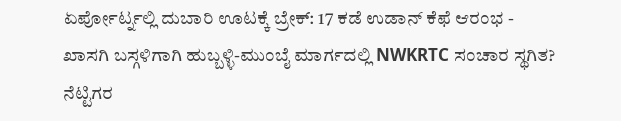ಏರ್ಪೋರ್ಟ್ನಲ್ಲಿ ದುಬಾರಿ ಊಟಕ್ಕೆ ಬ್ರೇಕ್: 17 ಕಡೆ ಉಡಾನ್ ಕೆಫೆ ಆರಂಭ -
ಖಾಸಗಿ ಬಸ್ಗಳಿಗಾಗಿ ಹುಬ್ಬಳ್ಳಿ-ಮುಂಬೈ ಮಾರ್ಗದಲ್ಲಿ NWKRTC ಸಂಚಾರ ಸ್ಥಗಿತ? ನೆಟ್ಟಿಗರ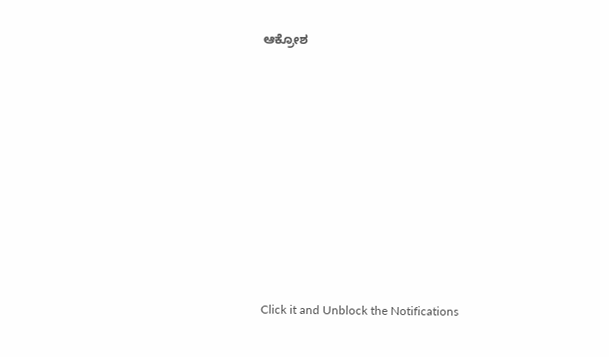ಆಕ್ರೋಶ












Click it and Unblock the Notifications